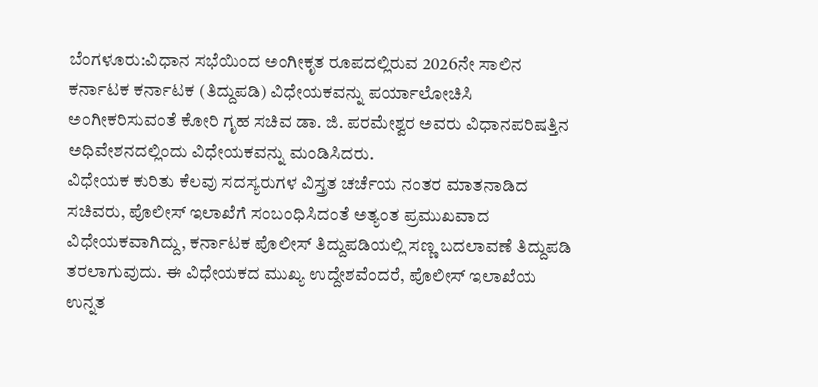ಬೆಂಗಳೂರು:ವಿಧಾನ ಸಭೆಯಿಂದ ಅಂಗೀಕೃತ ರೂಪದಲ್ಲಿರುವ 2026ನೇ ಸಾಲಿನ ಕರ್ನಾಟಕ ಕರ್ನಾಟಕ (ತಿದ್ದುಪಡಿ) ವಿಧೇಯಕವನ್ನು ಪರ್ಯಾಲೋಚಿಸಿ ಅಂಗೀಕರಿಸುವಂತೆ ಕೋರಿ ಗೃಹ ಸಚಿವ ಡಾ. ಜಿ. ಪರಮೇಶ್ವರ ಅವರು ವಿಧಾನಪರಿಷತ್ತಿನ ಅಧಿವೇಶನದಲ್ಲಿಂದು ವಿಧೇಯಕವನ್ನು ಮಂಡಿಸಿದರು.
ವಿಧೇಯಕ ಕುರಿತು ಕೆಲವು ಸದಸ್ಯರುಗಳ ವಿಸ್ತ್ರತ ಚರ್ಚೆಯ ನಂತರ ಮಾತನಾಡಿದ ಸಚಿವರು, ಪೊಲೀಸ್ ಇಲಾಖೆಗೆ ಸಂಬಂಧಿಸಿದಂತೆ ಅತ್ಯಂತ ಪ್ರಮುಖವಾದ ವಿಧೇಯಕವಾಗಿದ್ದು, ಕರ್ನಾಟಕ ಪೊಲೀಸ್ ತಿದ್ದುಪಡಿಯಲ್ಲಿ ಸಣ್ಣ ಬದಲಾವಣೆ ತಿದ್ದುಪಡಿ ತರಲಾಗುವುದು. ಈ ವಿಧೇಯಕದ ಮುಖ್ಯ ಉದ್ದೇಶವೆಂದರೆ, ಪೊಲೀಸ್ ಇಲಾಖೆಯ ಉನ್ನತ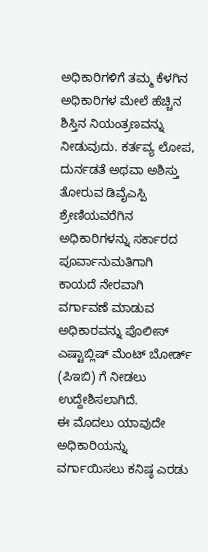ಅಧಿಕಾರಿಗಳಿಗೆ ತಮ್ಮ ಕೆಳಗಿನ ಅಧಿಕಾರಿಗಳ ಮೇಲೆ ಹೆಚ್ಚಿನ ಶಿಸ್ತಿನ ನಿಯಂತ್ರಣವನ್ನು ನೀಡುವುದು. ಕರ್ತವ್ಯ ಲೋಪ, ದುರ್ನಡತೆ ಅಥವಾ ಅಶಿಸ್ತು ತೋರುವ ಡಿವೈಎಸ್ಪಿ ಶ್ರೇಣಿಯವರೆಗಿನ ಅಧಿಕಾರಿಗಳನ್ನು ಸರ್ಕಾರದ ಪೂರ್ವಾನುಮತಿಗಾಗಿ ಕಾಯದೆ ನೇರವಾಗಿ ವರ್ಗಾವಣೆ ಮಾಡುವ ಅಧಿಕಾರವನ್ನು ಪೊಲೀಸ್ ಎಷ್ಟಾಬ್ಲಿಷ್ ಮೆಂಟ್ ಬೋರ್ಡ್ (ಪಿಇಬಿ) ಗೆ ನೀಡಲು ಉದ್ದೇಶಿಸಲಾಗಿದೆ.
ಈ ಮೊದಲು ಯಾವುದೇ ಅಧಿಕಾರಿಯನ್ನು ವರ್ಗಾಯಿಸಲು ಕನಿಷ್ಠ ಎರಡು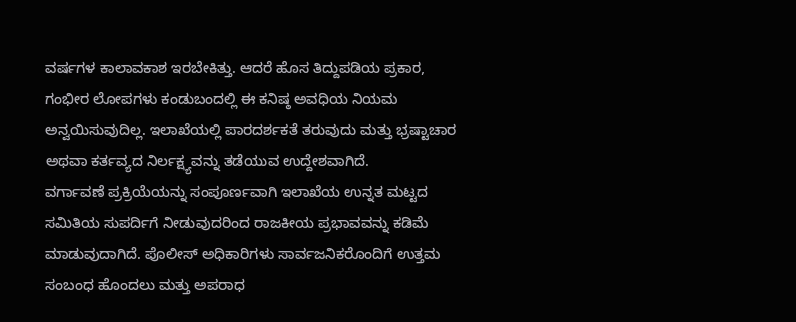ವರ್ಷಗಳ ಕಾಲಾವಕಾಶ ಇರಬೇಕಿತ್ತು. ಆದರೆ ಹೊಸ ತಿದ್ದುಪಡಿಯ ಪ್ರಕಾರ, ಗಂಭೀರ ಲೋಪಗಳು ಕಂಡುಬಂದಲ್ಲಿ ಈ ಕನಿಷ್ಠ ಅವಧಿಯ ನಿಯಮ ಅನ್ವಯಿಸುವುದಿಲ್ಲ. ಇಲಾಖೆಯಲ್ಲಿ ಪಾರದರ್ಶಕತೆ ತರುವುದು ಮತ್ತು ಭ್ರಷ್ಟಾಚಾರ ಅಥವಾ ಕರ್ತವ್ಯದ ನಿರ್ಲಕ್ಷ್ಯವನ್ನು ತಡೆಯುವ ಉದ್ದೇಶವಾಗಿದೆ.
ವರ್ಗಾವಣೆ ಪ್ರಕ್ರಿಯೆಯನ್ನು ಸಂಪೂರ್ಣವಾಗಿ ಇಲಾಖೆಯ ಉನ್ನತ ಮಟ್ಟದ ಸಮಿತಿಯ ಸುಪರ್ದಿಗೆ ನೀಡುವುದರಿಂದ ರಾಜಕೀಯ ಪ್ರಭಾವವನ್ನು ಕಡಿಮೆ ಮಾಡುವುದಾಗಿದೆ. ಪೊಲೀಸ್ ಅಧಿಕಾರಿಗಳು ಸಾರ್ವಜನಿಕರೊಂದಿಗೆ ಉತ್ತಮ ಸಂಬಂಧ ಹೊಂದಲು ಮತ್ತು ಅಪರಾಧ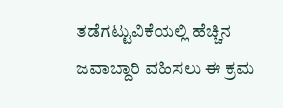ತಡೆಗಟ್ಟುವಿಕೆಯಲ್ಲಿ ಹೆಚ್ಚಿನ ಜವಾಬ್ದಾರಿ ವಹಿಸಲು ಈ ಕ್ರಮ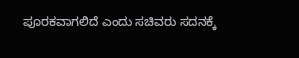ಪೂರಕವಾಗಲಿದೆ ಎಂದು ಸಚಿವರು ಸದನಕ್ಕೆ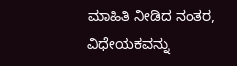ಮಾಹಿತಿ ನೀಡಿದ ನಂತರ, ವಿಧೇಯಕವನ್ನು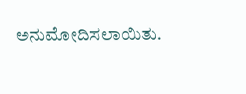ಅನುಮೋದಿಸಲಾಯಿತು.